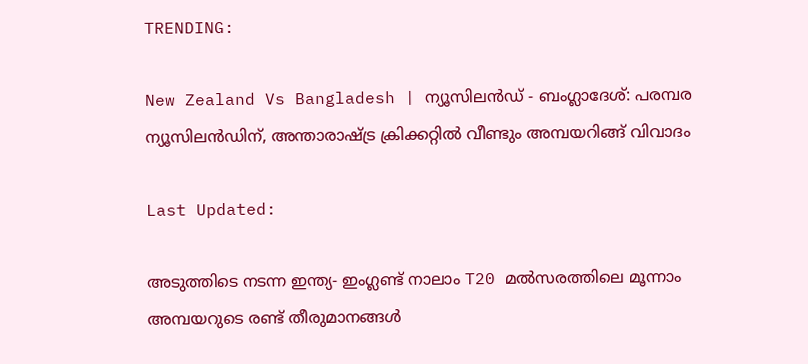TRENDING:

New Zealand Vs Bangladesh | ന്യൂസിലൻഡ് - ബംഗ്ലാദേശ്: പരമ്പര ന്യൂസിലൻഡിന്, അന്താരാഷ്ട്ര ക്രിക്കറ്റിൽ വീണ്ടും അമ്പയറിങ്ങ് വിവാദം

Last Updated:

അടുത്തിടെ നടന്ന ഇന്ത്യ- ഇംഗ്ലണ്ട് നാലാം T20 മൽസരത്തിലെ മൂന്നാം അമ്പയറുടെ രണ്ട് തീരുമാനങ്ങൾ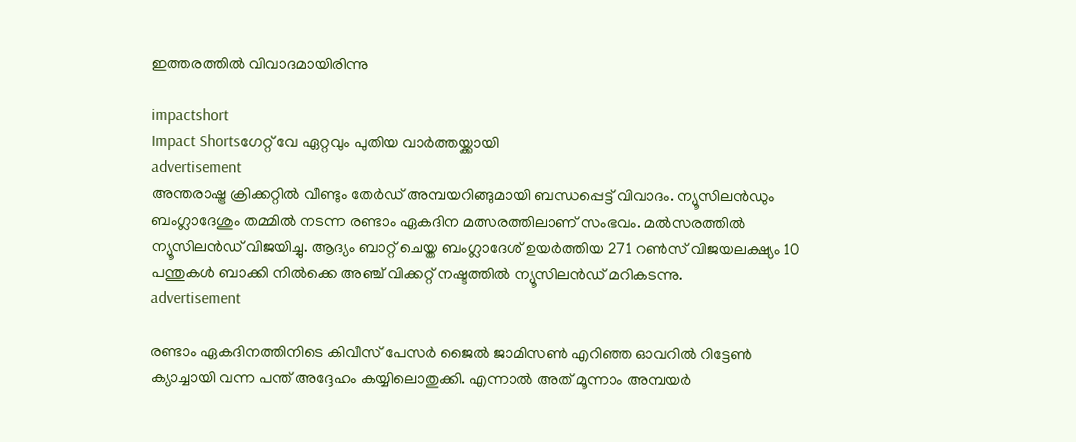ഇത്തരത്തിൽ വിവാദമായിരിന്നു

impactshort
Impact Shortsഗേറ്റ് വേ ഏറ്റവും പുതിയ വാർത്തയ്ക്കായി
advertisement
അന്തരാഷ്ട്ര ക്രിക്കറ്റിൽ വീണ്ടും തേർഡ് അമ്പയറിങ്ങുമായി ബന്ധപ്പെട്ട് വിവാദം. ന്യൂസിലൻഡും ബംഗ്ലാദേശും തമ്മിൽ നടന്ന രണ്ടാം ഏകദിന മത്സരത്തിലാണ് സംഭവം. മൽസരത്തിൽ ന്യൂസിലൻഡ് വിജയിച്ചു. ആദ്യം ബാറ്റ് ചെയ്ത ബംഗ്ലാദേശ് ഉയർത്തിയ 271 റൺസ് വിജയലക്ഷ്യം 10 പന്തുകൾ ബാക്കി നിൽക്കെ അഞ്ച് വിക്കറ്റ് നഷ്ടത്തിൽ ന്യൂസിലൻഡ് മറികടന്നു.
advertisement

രണ്ടാം ഏകദിനത്തിനിടെ കിവീസ് പേസര്‍ ജൈല്‍ ജാമിസണ്‍ എറിഞ്ഞ ഓവറിൽ റിട്ടേൺ ക്യാച്ചായി വന്ന പന്ത് അദ്ദേഹം കയ്യിലൊതുക്കി. എന്നാൽ അത് മൂന്നാം അമ്പയര്‍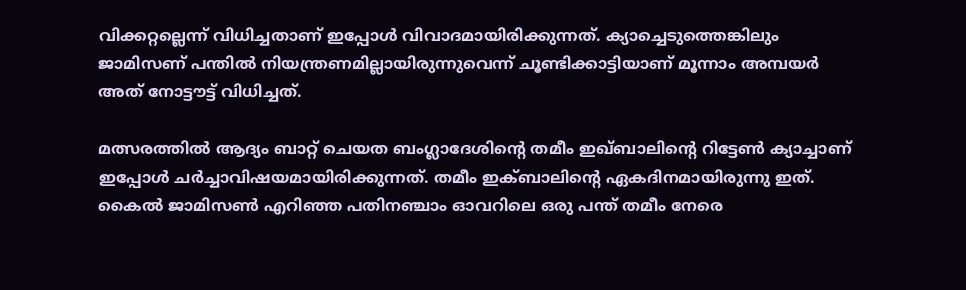വിക്കറ്റല്ലെന്ന് വിധിച്ചതാണ് ഇപ്പോള്‍ വിവാദമായിരിക്കുന്നത്. ക്യാച്ചെടുത്തെങ്കിലും ജാമിസണ് പന്തില്‍ നിയന്ത്രണമില്ലായിരുന്നുവെന്ന് ചൂണ്ടിക്കാട്ടിയാണ് മൂന്നാം അമ്പയർ അത് നോട്ടൗട്ട് വിധിച്ചത്.

മത്സരത്തില്‍ ആദ്യം ബാറ്റ് ചെയത ബംഗ്ലാദേശിന്റെ തമീം ഇഖ്ബാലിന്റെ റിട്ടേൺ ക്യാച്ചാണ് ഇപ്പോൾ ചർച്ചാവിഷയമായിരിക്കുന്നത്. തമീം ഇക്ബാലിന്റെ ഏകദിനമായിരുന്നു ഇത്. കൈല്‍ ജാമിസണ്‍ എറിഞ്ഞ‌ പതിനഞ്ചാം ഓവറിലെ ഒരു പന്ത് തമീം നേരെ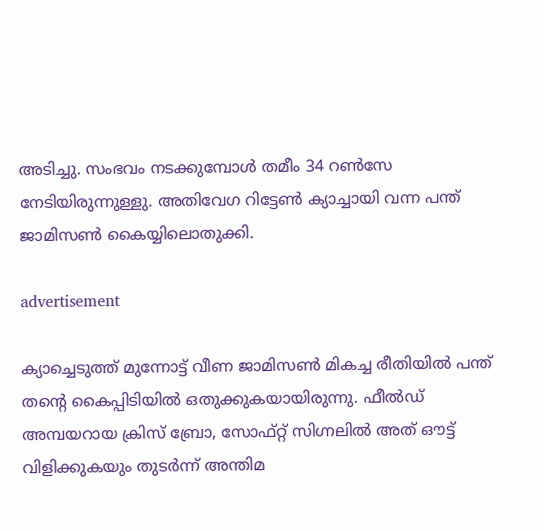അടിച്ചു. സംഭവം നടക്കുമ്പോൾ തമീം 34 റൺസേ നേടിയിരുന്നുള്ളു. അതിവേഗ റിട്ടേണ്‍ ക്യാച്ചായി‌ വന്ന പന്ത് ജാമിസണ്‍ കൈയ്യിലൊതുക്കി‌.

advertisement

ക്യാച്ചെടുത്ത് മുന്നോട്ട് വീണ ജാമിസണ്‍ മികച്ച രീതിയില്‍ പ‌ന്ത് തന്റെ കൈപ്പിടിയില്‍ ഒതുക്കുകയായിരുന്നു. ഫീല്‍ഡ് അമ്പയറായ ക്രിസ് ബ്രോ, സോഫ്റ്റ് സിഗ്നലില്‍ അത് ഔട്ട് വിളിക്കുകയും തുടര്‍ന്ന് അന്തിമ‌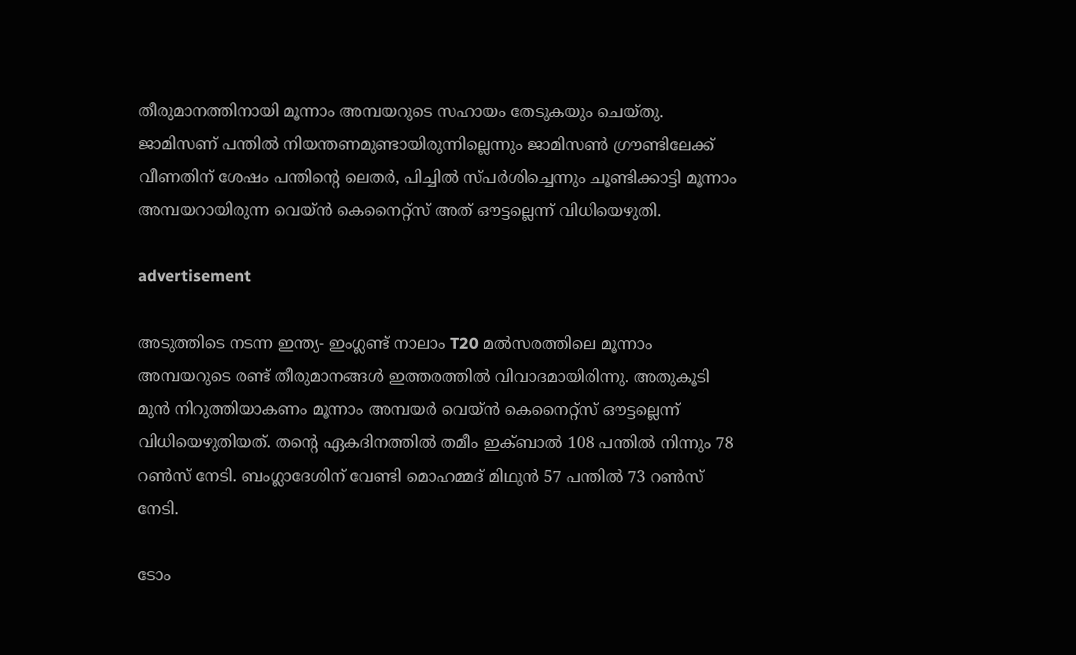തീരുമാനത്തിനായി മൂന്നാം അമ്പയറുടെ സഹായം തേടുകയും ചെയ്തു‌. ജാമിസണ് പന്തില്‍ നിയന്തണമുണ്ടായിരുന്നില്ലെന്നും ജാമിസണ്‍ ഗ്രൗണ്ടിലേക്ക് വീണതിന് ശേഷം പന്തിന്റെ ലെതര്‍, പിച്ചില്‍ സ്പര്‍ശിച്ചെന്നും ചൂണ്ടിക്കാട്ടി മൂന്നാം അമ്പയറായിരുന്ന വെയ്ന്‍ കെനൈറ്റ്സ് അത് ഔട്ടല്ലെന്ന്‌ വിധിയെഴുതി.

advertisement

അടുത്തിടെ നടന്ന ഇന്ത്യ- ഇംഗ്ലണ്ട് നാലാം T20 മൽസരത്തിലെ മൂന്നാം അമ്പയറുടെ രണ്ട് തീരുമാനങ്ങൾ ഇത്തരത്തിൽ വിവാദമായിരിന്നു. അതുകൂടി മുൻ നിറുത്തിയാകണം മൂന്നാം അമ്പയർ വെയ്ന്‍ കെനൈറ്റ്സ് ഔട്ടല്ലെന്ന് വിധിയെഴുതിയത്. തന്റെ ഏകദിനത്തിൽ തമീം ഇക്ബാൽ 108 പന്തിൽ നിന്നും 78 റൺസ് നേടി. ബംഗ്ലാദേശിന് വേണ്ടി മൊഹമ്മദ്‌ മിഥുൻ 57 പന്തിൽ 73 റൺസ് നേടി.

ടോം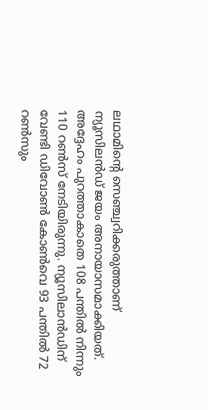ലഥാമിന്റെ സെഞ്ച്വറിക്കരുത്താണ് ന്യൂസിലൻഡ് ജയം അനായാസമാക്കിയത്. അദ്ദേഹം പുറത്താകാതെ 108 പന്തിൽ നിന്നും 110 റൺസ് നേടിയിരുന്നു. ന്യൂസിലാൻഡിന് വേണ്ടി ഡിവോൺ കോൺവെ 93 പന്തിൽ 72 റൺസും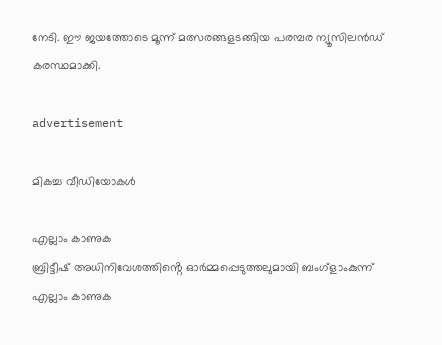നേടി. ഈ ജയത്തോടെ മൂന്ന് മത്സരങ്ങളടങ്ങിയ പരമ്പര ന്യൂസിലൻഡ് കരസ്ഥമാക്കി.

advertisement

മികച്ച വീഡിയോകൾ

എല്ലാം കാണുക
ബ്രിട്ടീഷ് അധിനിവേശത്തിൻ്റെ ഓർമ്മപ്പെടുത്തലുമായി ബംഗ്ളാംകുന്ന്
എല്ലാം കാണുക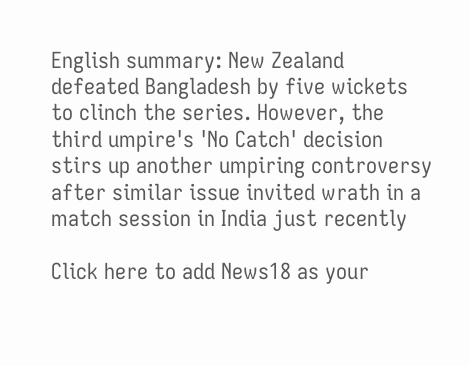English summary: New Zealand defeated Bangladesh by five wickets to clinch the series. However, the third umpire's 'No Catch' decision stirs up another umpiring controversy after similar issue invited wrath in a match session in India just recently

Click here to add News18 as your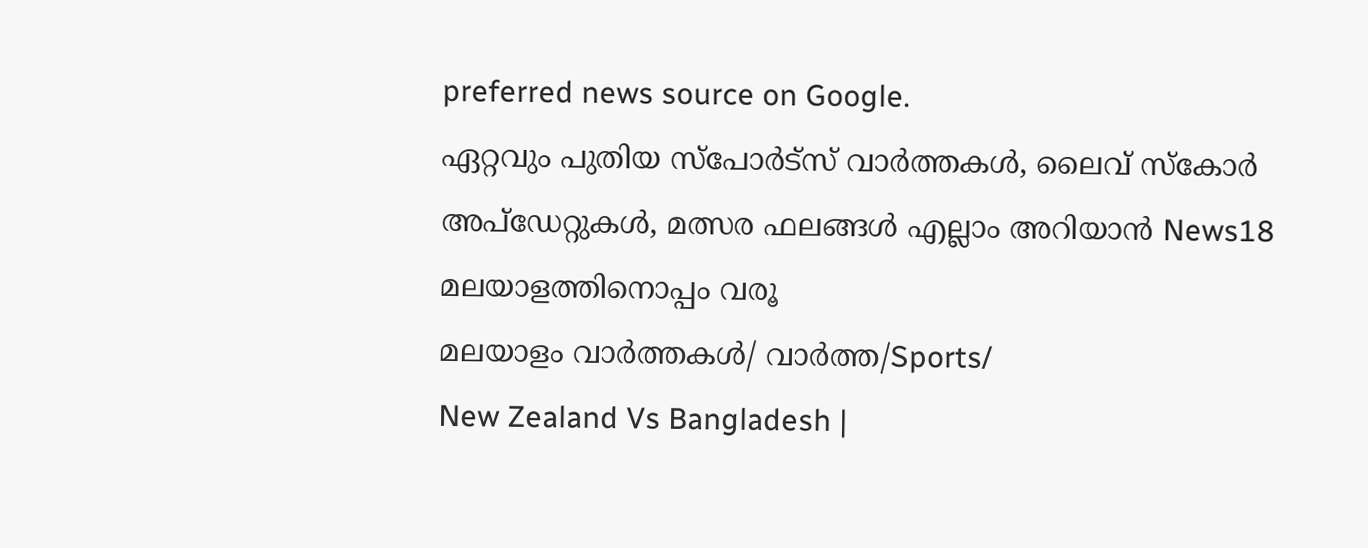preferred news source on Google.
ഏറ്റവും പുതിയ സ്പോർട്സ് വാർത്തകൾ, ലൈവ് സ്കോർ അപ്ഡേറ്റുകൾ, മത്സര ഫലങ്ങൾ എല്ലാം അറിയാൻ News18 മലയാളത്തിനൊപ്പം വരൂ
മലയാളം വാർത്തകൾ/ വാർത്ത/Sports/
New Zealand Vs Bangladesh |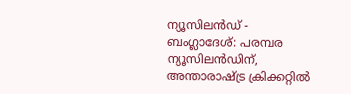ന്യൂസിലൻഡ് - ബംഗ്ലാദേശ്: പരമ്പര ന്യൂസിലൻഡിന്, അന്താരാഷ്ട്ര ക്രിക്കറ്റിൽ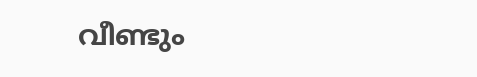വീണ്ടും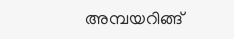അമ്പയറിങ്ങ്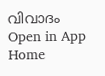വിവാദം
Open in App
Home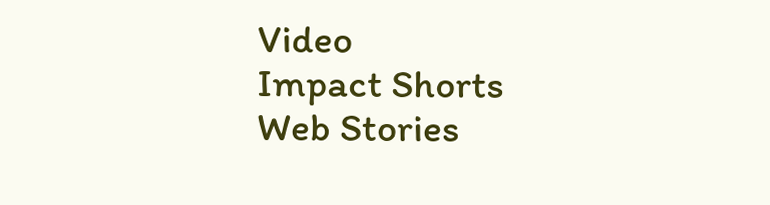Video
Impact Shorts
Web Stories